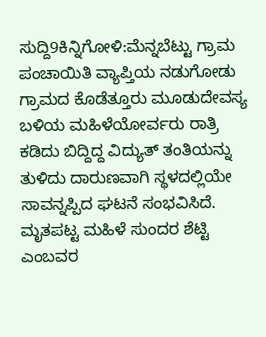ಸುದ್ದಿ9ಕಿನ್ನಿಗೋಳಿ:ಮೆನ್ನಬೆಟ್ಟು ಗ್ರಾಮ ಪಂಚಾಯಿತಿ ವ್ಯಾಪ್ತಿಯ ನಡುಗೋಡು ಗ್ರಾಮದ ಕೊಡೆತ್ತೂರು ಮೂಡುದೇವಸ್ಯ ಬಳಿಯ ಮಹಿಳೆಯೋರ್ವರು ರಾತ್ರಿ ಕಡಿದು ಬಿದ್ದಿದ್ದ ವಿದ್ಯುತ್ ತಂತಿಯನ್ನು ತುಳಿದು ದಾರುಣವಾಗಿ ಸ್ಥಳದಲ್ಲಿಯೇ ಸಾವನ್ನಪ್ಪಿದ ಘಟನೆ ಸಂಭವಿಸಿದೆ.
ಮೃತಪಟ್ಟ ಮಹಿಳೆ ಸುಂದರ ಶೆಟ್ಟಿ ಎಂಬವರ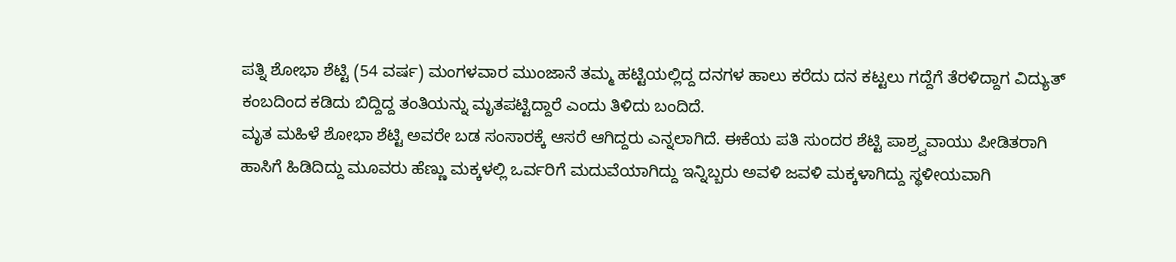ಪತ್ನಿ ಶೋಭಾ ಶೆಟ್ಟಿ (54 ವರ್ಷ) ಮಂಗಳವಾರ ಮುಂಜಾನೆ ತಮ್ಮ ಹಟ್ಟಿಯಲ್ಲಿದ್ದ ದನಗಳ ಹಾಲು ಕರೆದು ದನ ಕಟ್ಟಲು ಗದ್ದೆಗೆ ತೆರಳಿದ್ದಾಗ ವಿದ್ಯುತ್ ಕಂಬದಿಂದ ಕಡಿದು ಬಿದ್ದಿದ್ದ ತಂತಿಯನ್ನು ಮೃತಪಟ್ಟಿದ್ದಾರೆ ಎಂದು ತಿಳಿದು ಬಂದಿದೆ.
ಮೃತ ಮಹಿಳೆ ಶೋಭಾ ಶೆಟ್ಟಿ ಅವರೇ ಬಡ ಸಂಸಾರಕ್ಕೆ ಆಸರೆ ಆಗಿದ್ದರು ಎನ್ನಲಾಗಿದೆ. ಈಕೆಯ ಪತಿ ಸುಂದರ ಶೆಟ್ಟಿ ಪಾಶ್ರ್ವವಾಯು ಪೀಡಿತರಾಗಿ ಹಾಸಿಗೆ ಹಿಡಿದಿದ್ದು ಮೂವರು ಹೆಣ್ಣು ಮಕ್ಕಳಲ್ಲಿ ಒರ್ವರಿಗೆ ಮದುವೆಯಾಗಿದ್ದು ಇನ್ನಿಬ್ಬರು ಅವಳಿ ಜವಳಿ ಮಕ್ಕಳಾಗಿದ್ದು ಸ್ಥಳೀಯವಾಗಿ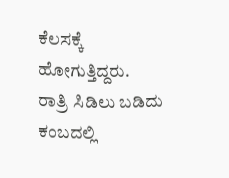ಕೆಲಸಕ್ಕೆ ಹೋಗುತ್ತಿದ್ದರು.
ರಾತ್ರಿ ಸಿಡಿಲು ಬಡಿದು ಕಂಬದಲ್ಲಿ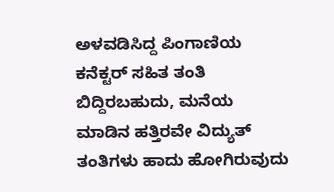ಅಳವಡಿಸಿದ್ದ ಪಿಂಗಾಣಿಯ ಕನೆಕ್ಟರ್ ಸಹಿತ ತಂತಿ ಬಿದ್ದಿರಬಹುದು, ಮನೆಯ ಮಾಡಿನ ಹತ್ತಿರವೇ ವಿದ್ಯುತ್ ತಂತಿಗಳು ಹಾದು ಹೋಗಿರುವುದು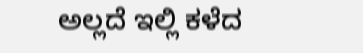ಅಲ್ಲದೆ ಇಲ್ಲಿ ಕಳೆದ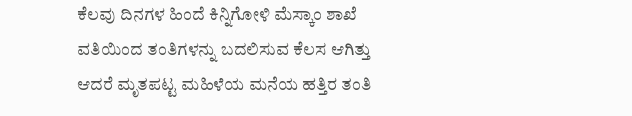ಕೆಲವು ದಿನಗಳ ಹಿಂದೆ ಕಿನ್ನಿಗೋಳಿ ಮೆಸ್ಕಾಂ ಶಾಖೆ ವತಿಯಿಂದ ತಂತಿಗಳನ್ನು ಬದಲಿಸುವ ಕೆಲಸ ಆಗಿತ್ತು ಆದರೆ ಮೃತಪಟ್ಟ ಮಹಿಳೆಯ ಮನೆಯ ಹತ್ತಿರ ತಂತಿ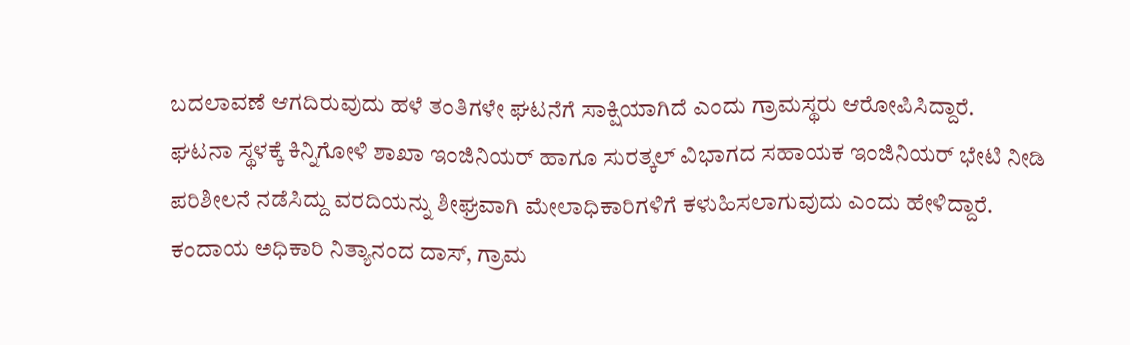ಬದಲಾವಣೆ ಆಗದಿರುವುದು ಹಳೆ ತಂತಿಗಳೇ ಘಟನೆಗೆ ಸಾಕ್ಷಿಯಾಗಿದೆ ಎಂದು ಗ್ರಾಮಸ್ಥರು ಆರೋಪಿಸಿದ್ದಾರೆ.
ಘಟನಾ ಸ್ಥಳಕ್ಕೆ ಕಿನ್ನಿಗೋಳಿ ಶಾಖಾ ಇಂಜಿನಿಯರ್ ಹಾಗೂ ಸುರತ್ಕಲ್ ವಿಭಾಗದ ಸಹಾಯಕ ಇಂಜಿನಿಯರ್ ಭೇಟಿ ನೀಡಿ ಪರಿಶೀಲನೆ ನಡೆಸಿದ್ದು ವರದಿಯನ್ನು ಶೀಘ್ರವಾಗಿ ಮೇಲಾಧಿಕಾರಿಗಳಿಗೆ ಕಳುಹಿಸಲಾಗುವುದು ಎಂದು ಹೇಳಿದ್ದಾರೆ.
ಕಂದಾಯ ಅಧಿಕಾರಿ ನಿತ್ಯಾನಂದ ದಾಸ್, ಗ್ರಾಮ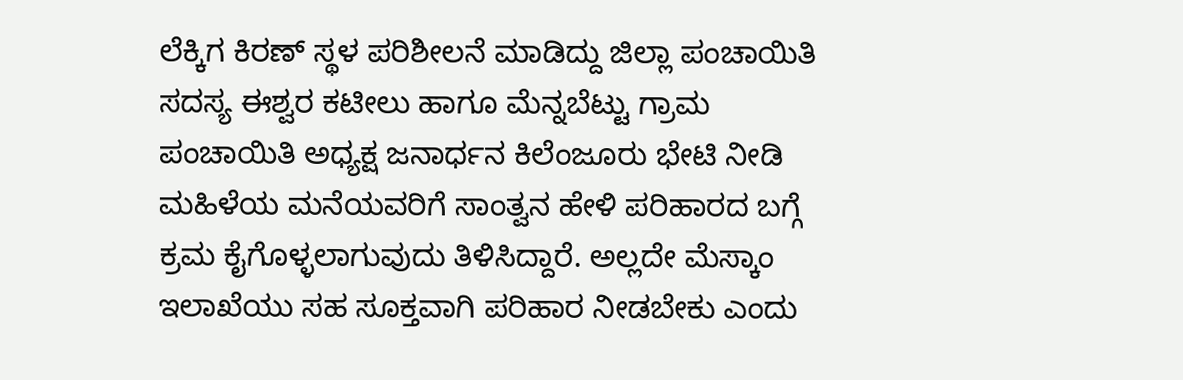ಲೆಕ್ಕಿಗ ಕಿರಣ್ ಸ್ಥಳ ಪರಿಶೀಲನೆ ಮಾಡಿದ್ದು ಜಿಲ್ಲಾ ಪಂಚಾಯಿತಿ ಸದಸ್ಯ ಈಶ್ವರ ಕಟೀಲು ಹಾಗೂ ಮೆನ್ನಬೆಟ್ಟು ಗ್ರಾಮ ಪಂಚಾಯಿತಿ ಅಧ್ಯಕ್ಷ ಜನಾರ್ಧನ ಕಿಲೆಂಜೂರು ಭೇಟಿ ನೀಡಿ ಮಹಿಳೆಯ ಮನೆಯವರಿಗೆ ಸಾಂತ್ವನ ಹೇಳಿ ಪರಿಹಾರದ ಬಗ್ಗೆ ಕ್ರಮ ಕೈಗೊಳ್ಳಲಾಗುವುದು ತಿಳಿಸಿದ್ದಾರೆ. ಅಲ್ಲದೇ ಮೆಸ್ಕಾಂ ಇಲಾಖೆಯು ಸಹ ಸೂಕ್ತವಾಗಿ ಪರಿಹಾರ ನೀಡಬೇಕು ಎಂದು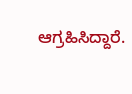ಆಗ್ರಹಿಸಿದ್ದಾರೆ.